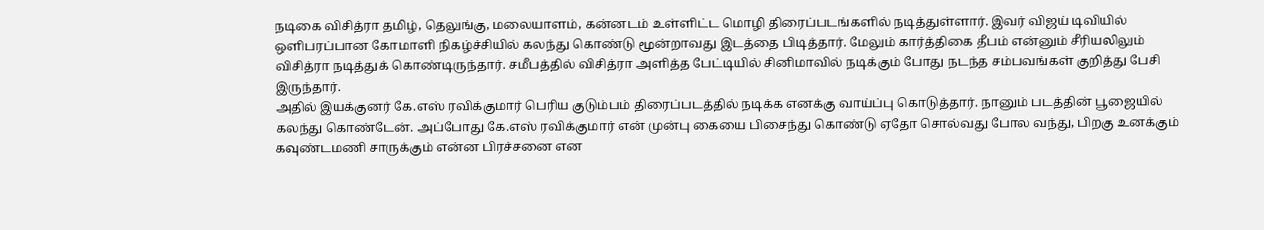நடிகை விசித்ரா தமிழ், தெலுங்கு, மலையாளம், கன்னடம் உள்ளிட்ட மொழி திரைப்படங்களில் நடித்துள்ளார். இவர் விஜய் டிவியில் ஒளிபரப்பான கோமாளி நிகழ்ச்சியில் கலந்து கொண்டு மூன்றாவது இடத்தை பிடித்தார். மேலும் கார்த்திகை தீபம் என்னும் சீரியலிலும் விசித்ரா நடித்துக் கொண்டிருந்தார். சமீபத்தில் விசித்ரா அளித்த பேட்டியில் சினிமாவில் நடிக்கும் போது நடந்த சம்பவங்கள் குறித்து பேசி இருந்தார்.
அதில் இயக்குனர் கே.எஸ் ரவிக்குமார் பெரிய குடும்பம் திரைப்படத்தில் நடிக்க எனக்கு வாய்ப்பு கொடுத்தார். நானும் படத்தின் பூஜையில் கலந்து கொண்டேன். அப்போது கே.எஸ் ரவிக்குமார் என் முன்பு கையை பிசைந்து கொண்டு ஏதோ சொல்வது போல வந்து, பிறகு உனக்கும் கவுண்டமணி சாருக்கும் என்ன பிரச்சனை என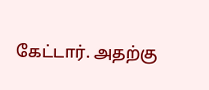கேட்டார். அதற்கு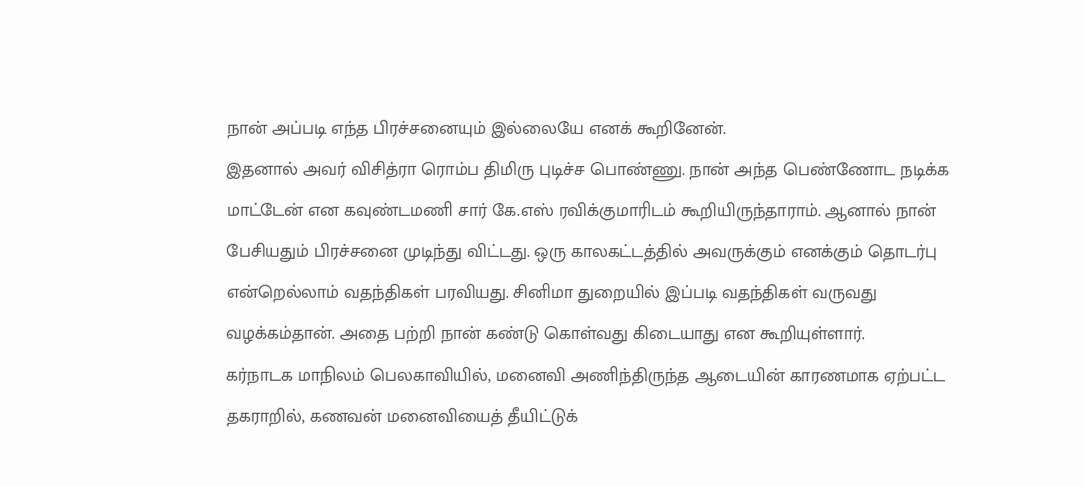நான் அப்படி எந்த பிரச்சனையும் இல்லையே எனக் கூறினேன்.
இதனால் அவர் விசித்ரா ரொம்ப திமிரு புடிச்ச பொண்ணு. நான் அந்த பெண்ணோட நடிக்க மாட்டேன் என கவுண்டமணி சார் கே.எஸ் ரவிக்குமாரிடம் கூறியிருந்தாராம். ஆனால் நான் பேசியதும் பிரச்சனை முடிந்து விட்டது. ஒரு காலகட்டத்தில் அவருக்கும் எனக்கும் தொடர்பு என்றெல்லாம் வதந்திகள் பரவியது. சினிமா துறையில் இப்படி வதந்திகள் வருவது வழக்கம்தான். அதை பற்றி நான் கண்டு கொள்வது கிடையாது என கூறியுள்ளார்.
கர்நாடக மாநிலம் பெலகாவியில், மனைவி அணிந்திருந்த ஆடையின் காரணமாக ஏற்பட்ட தகராறில், கணவன் மனைவியைத் தீயிட்டுக்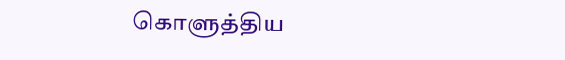கொளுத்திய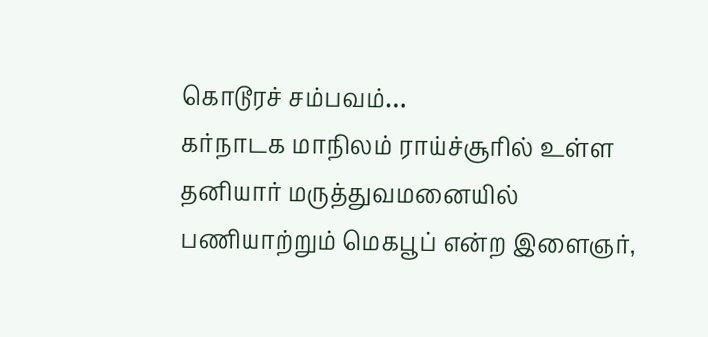கொடூரச் சம்பவம்…
கர்நாடக மாநிலம் ராய்ச்சூரில் உள்ள தனியார் மருத்துவமனையில் பணியாற்றும் மெகபூப் என்ற இளைஞர்,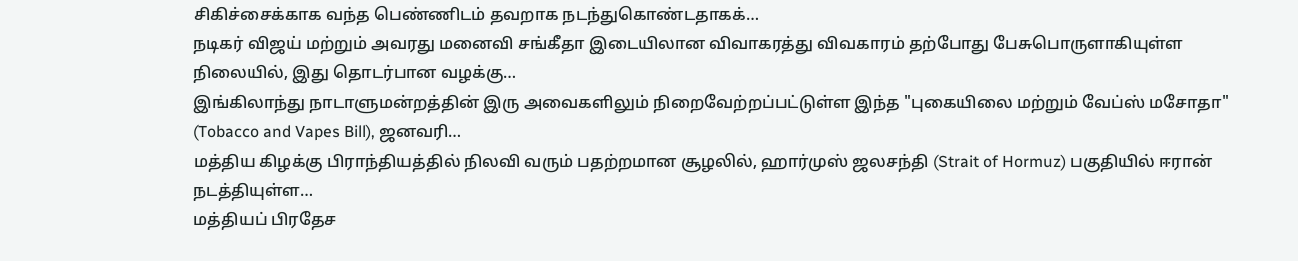சிகிச்சைக்காக வந்த பெண்ணிடம் தவறாக நடந்துகொண்டதாகக்…
நடிகர் விஜய் மற்றும் அவரது மனைவி சங்கீதா இடையிலான விவாகரத்து விவகாரம் தற்போது பேசுபொருளாகியுள்ள நிலையில், இது தொடர்பான வழக்கு…
இங்கிலாந்து நாடாளுமன்றத்தின் இரு அவைகளிலும் நிறைவேற்றப்பட்டுள்ள இந்த "புகையிலை மற்றும் வேப்ஸ் மசோதா" (Tobacco and Vapes Bill), ஜனவரி…
மத்திய கிழக்கு பிராந்தியத்தில் நிலவி வரும் பதற்றமான சூழலில், ஹார்முஸ் ஜலசந்தி (Strait of Hormuz) பகுதியில் ஈரான் நடத்தியுள்ள…
மத்தியப் பிரதேச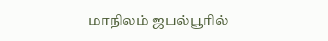மாநிலம் ஜபல்பூரில்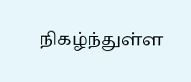நிகழ்ந்துள்ள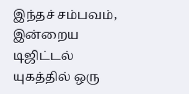இந்தச் சம்பவம், இன்றைய டிஜிட்டல் யுகத்தில் ஒரு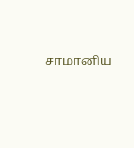சாமானிய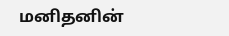மனிதனின்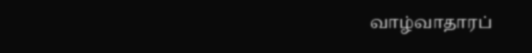வாழ்வாதாரப்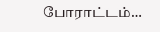போராட்டம்…